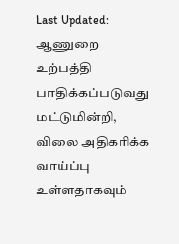Last Updated:
ஆணுறை உற்பத்தி பாதிக்கப்படுவது மட்டுமின்றி, விலை அதிகரிக்க வாய்ப்பு உள்ளதாகவும்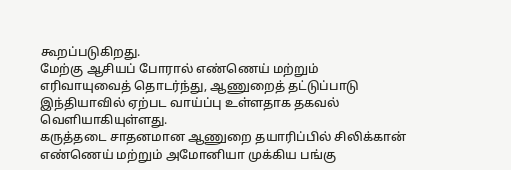கூறப்படுகிறது.
மேற்கு ஆசியப் போரால் எண்ணெய் மற்றும் எரிவாயுவைத் தொடர்ந்து, ஆணுறைத் தட்டுப்பாடு இந்தியாவில் ஏற்பட வாய்ப்பு உள்ளதாக தகவல் வெளியாகியுள்ளது.
கருத்தடை சாதனமான ஆணுறை தயாரிப்பில் சிலிக்கான் எண்ணெய் மற்றும் அமோனியா முக்கிய பங்கு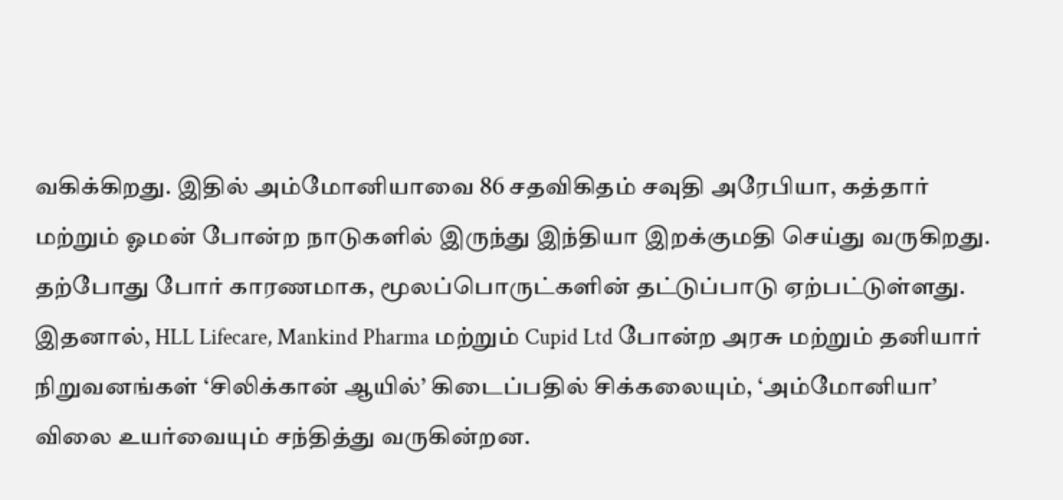வகிக்கிறது. இதில் அம்மோனியாவை 86 சதவிகிதம் சவுதி அரேபியா, கத்தார் மற்றும் ஓமன் போன்ற நாடுகளில் இருந்து இந்தியா இறக்குமதி செய்து வருகிறது. தற்போது போர் காரணமாக, மூலப்பொருட்களின் தட்டுப்பாடு ஏற்பட்டுள்ளது.
இதனால், HLL Lifecare, Mankind Pharma மற்றும் Cupid Ltd போன்ற அரசு மற்றும் தனியார் நிறுவனங்கள் ‘சிலிக்கான் ஆயில்’ கிடைப்பதில் சிக்கலையும், ‘அம்மோனியா’ விலை உயர்வையும் சந்தித்து வருகின்றன.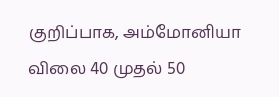குறிப்பாக, அம்மோனியா விலை 40 முதல் 50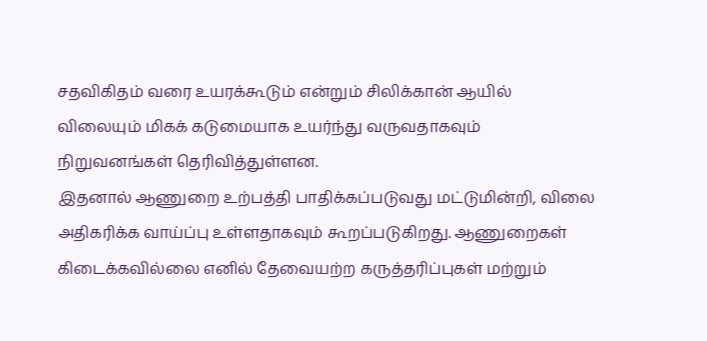சதவிகிதம் வரை உயரக்கூடும் என்றும் சிலிக்கான் ஆயில் விலையும் மிகக் கடுமையாக உயர்ந்து வருவதாகவும் நிறுவனங்கள் தெரிவித்துள்ளன.
இதனால் ஆணுறை உற்பத்தி பாதிக்கப்படுவது மட்டுமின்றி, விலை அதிகரிக்க வாய்ப்பு உள்ளதாகவும் கூறப்படுகிறது. ஆணுறைகள் கிடைக்கவில்லை எனில் தேவையற்ற கருத்தரிப்புகள் மற்றும்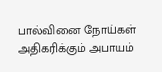பால்வினை நோய்கள் அதிகரிக்கும் அபாயம்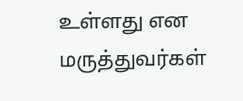உள்ளது என மருத்துவர்கள்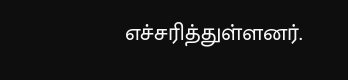எச்சரித்துள்ளனர்.